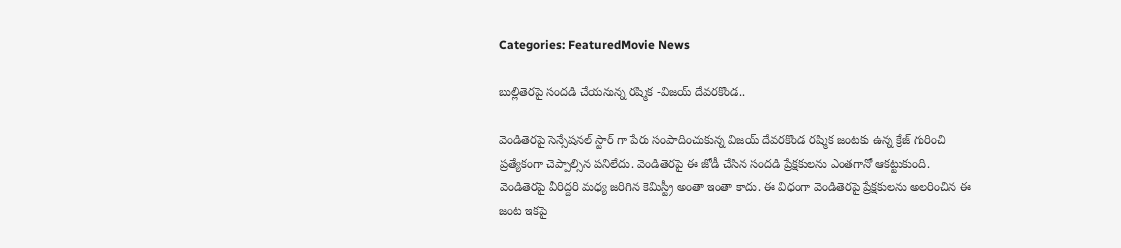Categories: FeaturedMovie News

బుల్లితెరపై సందడి చేయనున్న రష్మిక -విజయ్ దేవరకొండ..

వెండితెరపై సెన్సేషనల్ స్టార్ గా పేరు సంపాదించుకున్న విజయ్ దేవరకొండ రష్మిక జంటకు ఉన్న క్రేజ్ గురించి ప్రత్యేకంగా చెప్పాల్సిన పనిలేదు. వెండితెరపై ఈ జోడీ చేసిన సందడి ప్రేక్షకులను ఎంతగానో ఆకట్టుకుంది. వెండితెరపై వీరిద్దరి మధ్య జరిగిన కెమిస్ట్రీ అంతా ఇంతా కాదు. ఈ విధంగా వెండితెరపై ప్రేక్షకులను అలరించిన ఈ జంట ఇకపై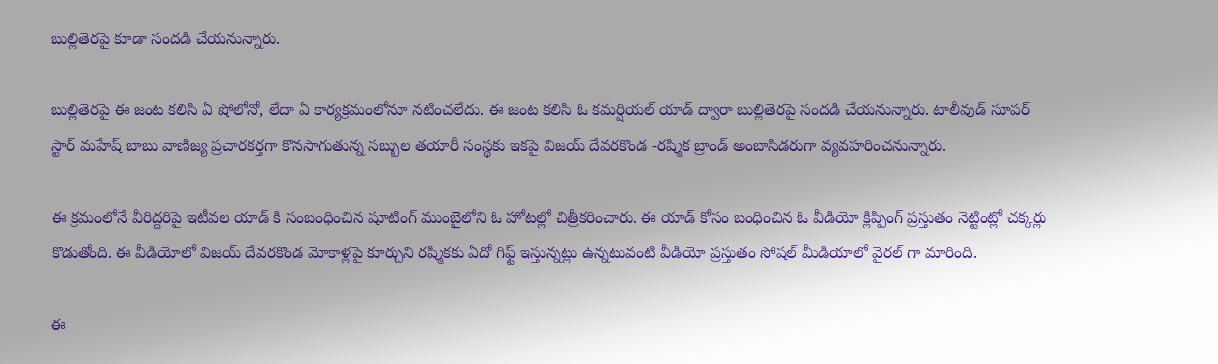బుల్లితెరపై కూడా సందడి చేయనున్నారు.

బుల్లితెరపై ఈ జంట కలిసి ఏ షోలోనో, లేదా ఏ కార్యక్రమంలోనూ నటించలేదు. ఈ జంట కలిసి ఓ కమర్షియల్ యాడ్ ద్వారా బుల్లితెరపై సందడి చేయనున్నారు. టాలీవుడ్ సూపర్ స్టార్ మహేష్ బాబు వాణిజ్య ప్రచారకర్తగా కొనసాగుతున్న సబ్బుల తయారీ సంస్థకు ఇకపై విజయ్ దేవరకొండ -రష్మిక బ్రాండ్ అంబాసిడరుగా వ్యవహరించనున్నారు.

ఈ క్రమంలోనే వీరిద్దరిపై ఇటీవల యాడ్ కి సంబంధించిన షూటింగ్ ముంబైలోని ఓ హోటల్లో చిత్రీకరించారు. ఈ యాడ్ కోసం బంధించిన ఓ వీడియో క్లిప్పింగ్ ప్రస్తుతం నెట్టింట్లో చక్కర్లు కొడుతోంది. ఈ వీడియోలో విజయ్ దేవరకొండ మోకాళ్లపై కూర్చుని రష్మికకు ఏదో గిఫ్ట్ ఇస్తున్నట్లు ఉన్నటువంటి వీడియో ప్రస్తుతం సోషల్ మీడియాలో వైరల్ గా మారింది.

ఈ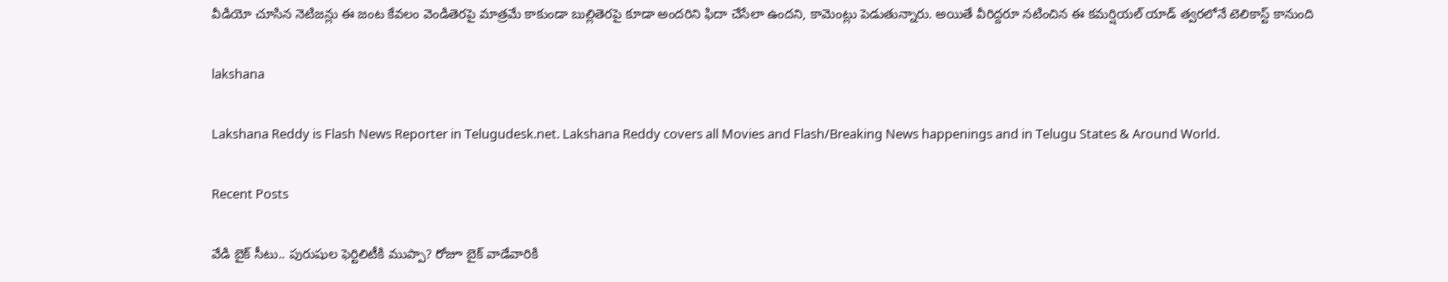వీడియో చూసిన నెటిజన్లు ఈ జంట కేవలం వెండితెరపై మాత్రమే కాకుండా బుల్లితెరపై కూడా అందరిని ఫిదా చేసేలా ఉందని, కామెంట్లు పెడుతున్నారు. అయితే వీరిద్దరూ నటించిన ఈ కమర్షియల్ యాడ్ త్వరలోనే టెలికాస్ట్ కానుంది

lakshana

Lakshana Reddy is Flash News Reporter in Telugudesk.net. Lakshana Reddy covers all Movies and Flash/Breaking News happenings and in Telugu States & Around World.

Recent Posts

వేడి బైక్ సీటు.. పురుషుల ఫెర్టిలిటీకి ముప్పా? రోజూ బైక్ వాడేవారికి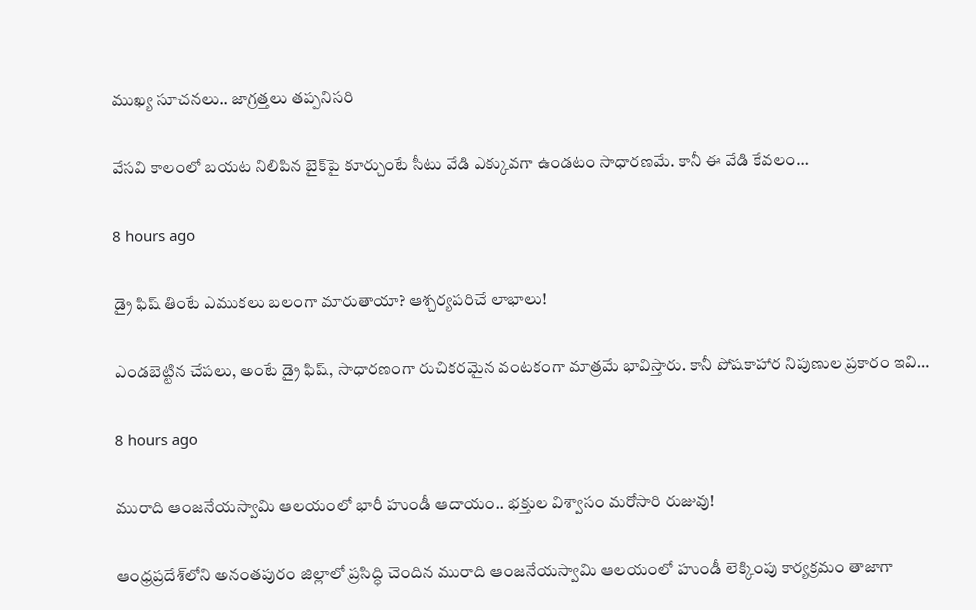ముఖ్య సూచనలు.. జాగ్రత్తలు తప్పనిసరి

వేసవి కాలంలో బయట నిలిపిన బైక్‌పై కూర్చుంటే సీటు వేడి ఎక్కువగా ఉండటం సాధారణమే. కానీ ఈ వేడి కేవలం…

8 hours ago

డ్రై ఫిష్ తింటే ఎముకలు బలంగా మారుతాయా? ఆశ్చర్యపరిచే లాభాలు!

ఎండబెట్టిన చేపలు, అంటే డ్రై ఫిష్, సాధారణంగా రుచికరమైన వంటకంగా మాత్రమే భావిస్తారు. కానీ పోషకాహార నిపుణుల ప్రకారం ఇవి…

8 hours ago

మురాది ఆంజనేయస్వామి ఆలయంలో భారీ హుండీ ఆదాయం.. భక్తుల విశ్వాసం మరోసారి రుజువు!

ఆంధ్రప్రదేశ్‌లోని అనంతపురం జిల్లాలో ప్రసిద్ధి చెందిన మురాది ఆంజనేయస్వామి ఆలయంలో హుండీ లెక్కింపు కార్యక్రమం తాజాగా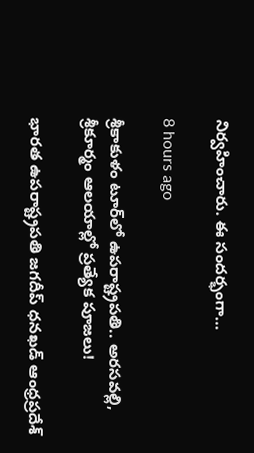నిర్వహించారు. ఈ సందర్భంగా…

8 hours ago

శ్రీకాకుళం టూర్‌లో ఉపరాష్ట్రపతి.. అరసవల్లి, శ్రీకూర్మం ఆలయాల్లో ప్రత్యేక పూజలు!

భారత ఉపరాష్ట్రపతి జగదీప్ ధనఖడ్ ఆంధ్రప్రదేశ్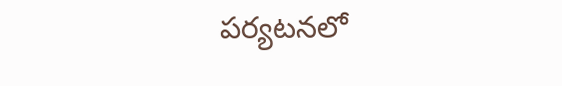పర్యటనలో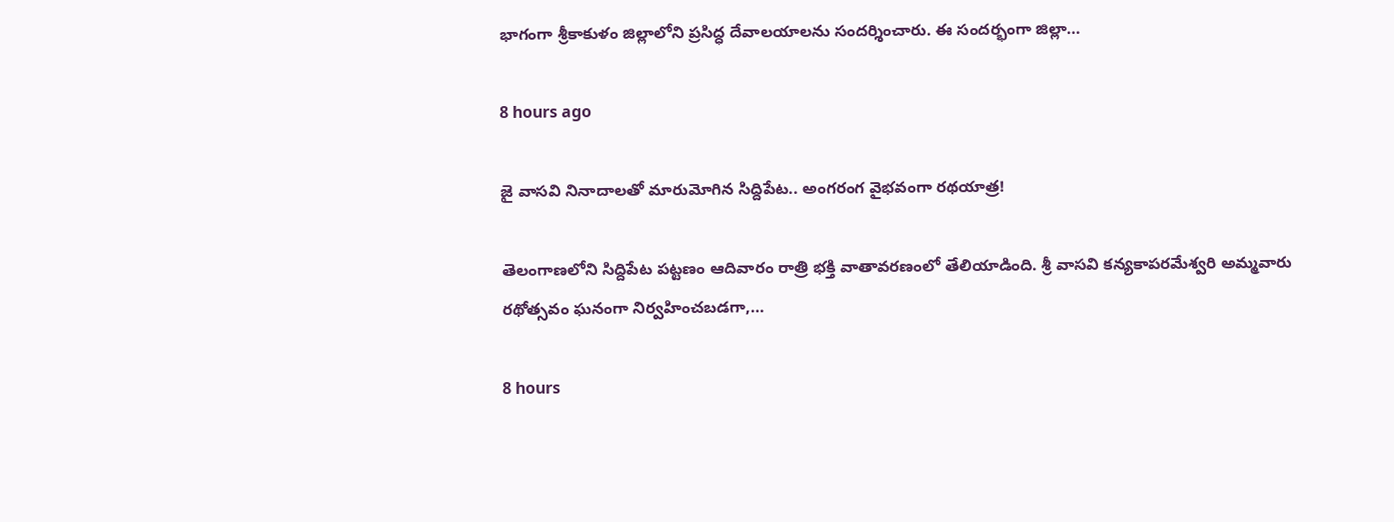భాగంగా శ్రీకాకుళం జిల్లాలోని ప్రసిద్ధ దేవాలయాలను సందర్శించారు. ఈ సందర్భంగా జిల్లా…

8 hours ago

జై వాసవి నినాదాలతో మారుమోగిన సిద్దిపేట.. అంగరంగ వైభవంగా రథయాత్ర!

తెలంగాణలోని సిద్దిపేట పట్టణం ఆదివారం రాత్రి భక్తి వాతావరణంలో తేలియాడింది. శ్రీ వాసవి కన్యకాపరమేశ్వరి అమ్మవారు రథోత్సవం ఘనంగా నిర్వహించబడగా,…

8 hours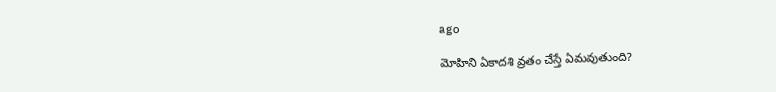ago

మోహిని ఏకాదశి వ్రతం చేస్తే ఏమవుతుంది?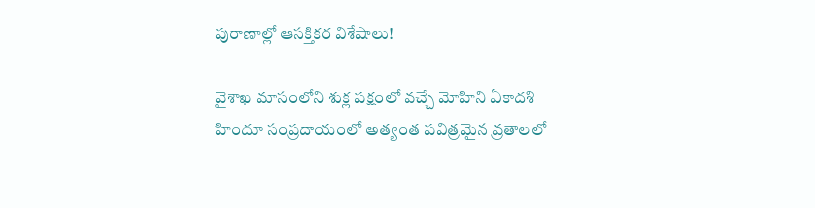పురాణాల్లో ఆసక్తికర విశేషాలు!

వైశాఖ మాసంలోని శుక్ల పక్షంలో వచ్చే మోహిని ఏకాదశి హిందూ సంప్రదాయంలో అత్యంత పవిత్రమైన వ్రతాలలో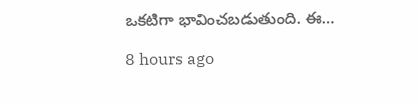ఒకటిగా భావించబడుతుంది. ఈ…

8 hours ago